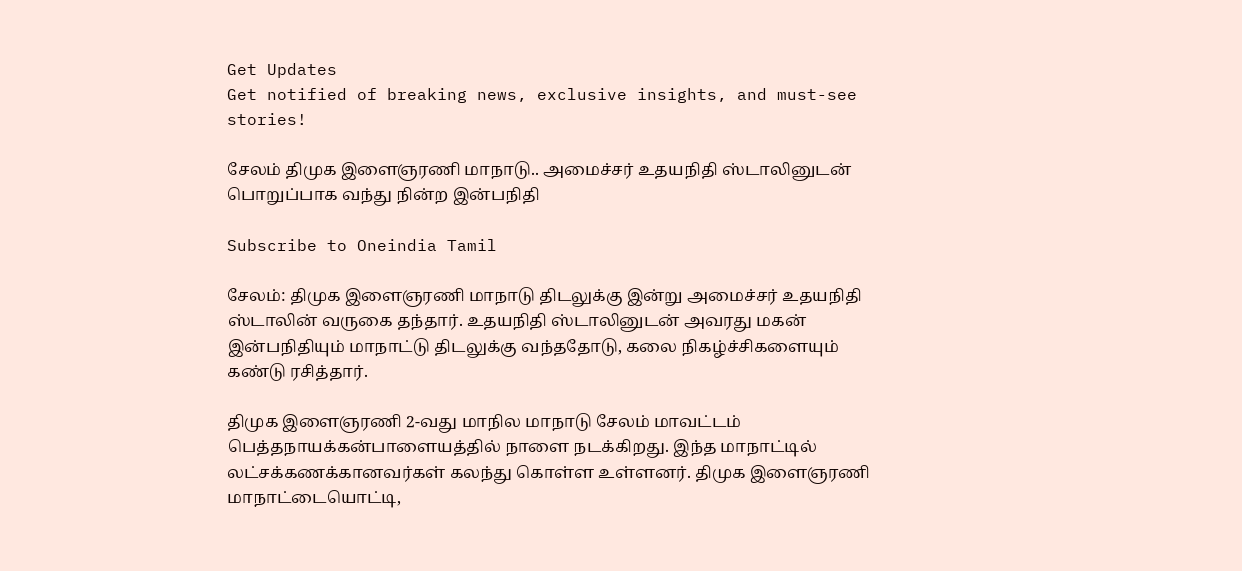Get Updates
Get notified of breaking news, exclusive insights, and must-see stories!

சேலம் திமுக இளைஞரணி மாநாடு.. அமைச்சர் உதயநிதி ஸ்டாலினுடன் பொறுப்பாக வந்து நின்ற இன்பநிதி

Subscribe to Oneindia Tamil

சேலம்: திமுக இளைஞரணி மாநாடு திடலுக்கு இன்று அமைச்சர் உதயநிதி ஸ்டாலின் வருகை தந்தார். உதயநிதி ஸ்டாலினுடன் அவரது மகன் இன்பநிதியும் மாநாட்டு திடலுக்கு வந்ததோடு, கலை நிகழ்ச்சிகளையும் கண்டு ரசித்தார்.

திமுக இளைஞரணி 2-வது மாநில மாநாடு சேலம் மாவட்டம் பெத்தநாயக்கன்பாளையத்தில் நாளை நடக்கிறது. இந்த மாநாட்டில் லட்சக்கணக்கானவர்கள் கலந்து கொள்ள உள்ளனர். திமுக இளைஞரணி மாநாட்டையொட்டி,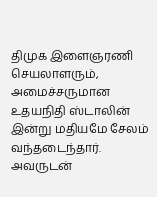திமுக இளைஞரணி செயலாளரும், அமைச்சருமான உதயநிதி ஸ்டாலின் இன்று மதியமே சேலம் வந்தடைந்தார். அவருடன்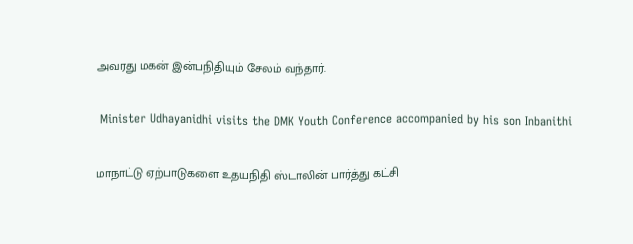அவரது மகன் இன்பநிதியும் சேலம் வந்தார்.

 Minister Udhayanidhi visits the DMK Youth Conference accompanied by his son Inbanithi

மாநாட்டு ஏற்பாடுகளை உதயநிதி ஸ்டாலின் பார்த்து கட்சி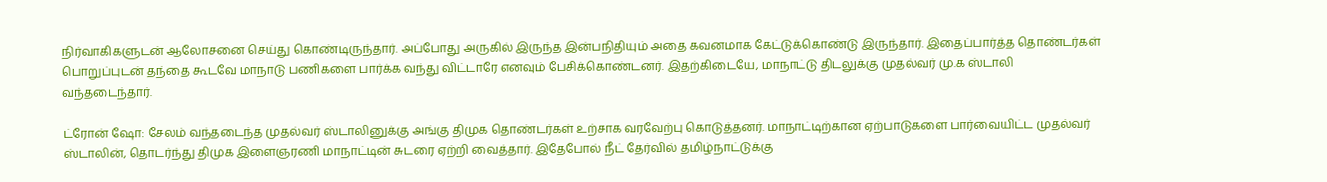நிர்வாகிகளுடன் ஆலோசனை செய்து கொண்டிருந்தார். அப்போது அருகில் இருந்த இன்பநிதியும் அதை கவனமாக கேட்டுக்கொண்டு இருந்தார். இதைப்பார்த்த தொண்டர்கள் பொறுப்புடன் தந்தை கூடவே மாநாடு பணிகளை பார்க்க வந்து விட்டாரே எனவும் பேசிக்கொண்டனர். இதற்கிடையே, மாநாட்டு திடலுக்கு முதல்வர் மு.க ஸ்டாலி வந்தடைந்தார்.

ட்ரோன் ஷோ: சேலம் வந்தடைந்த முதல்வர் ஸ்டாலினுக்கு அங்கு திமுக தொண்டர்கள் உற்சாக வரவேற்பு கொடுத்தனர். மாநாட்டிற்கான ஏற்பாடுகளை பார்வையிட்ட முதல்வர் ஸ்டாலின், தொடர்ந்து திமுக இளைஞரணி மாநாட்டின் சுடரை ஏற்றி வைத்தார். இதேபோல் நீட் தேர்வில் தமிழ்நாட்டுக்கு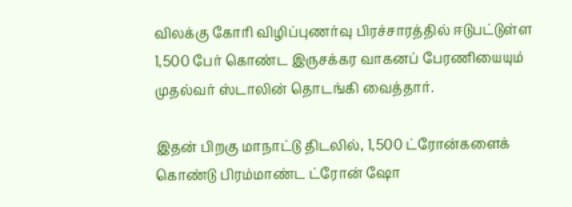விலக்கு கோரி விழிப்புணர்வு பிரச்சாரத்தில் ஈடுபட்டுள்ள 1,500 பேர் கொண்ட இருசக்கர வாகனப் பேரணியையும் முதல்வர் ஸ்டாலின் தொடங்கி வைத்தார்.

இதன் பிறகு மாநாட்டு திடலில், 1,500 ட்ரோன்களைக் கொண்டு பிரம்மாண்ட ட்ரோன் ஷோ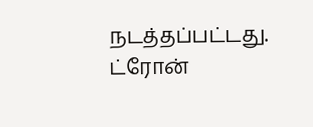நடத்தப்பட்டது. ட்ரோன்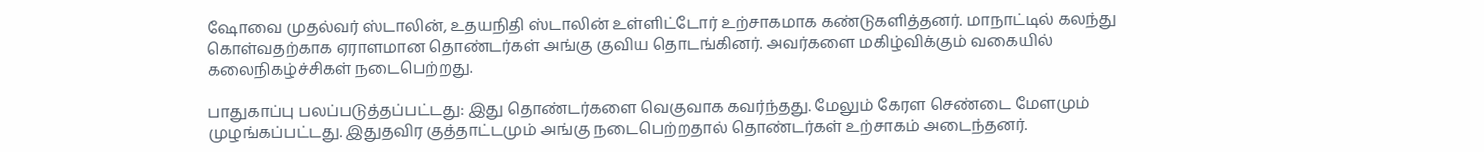ஷோவை முதல்வர் ஸ்டாலின், உதயநிதி ஸ்டாலின் உள்ளிட்டோர் உற்சாகமாக கண்டுகளித்தனர். மாநாட்டில் கலந்து கொள்வதற்காக ஏராளமான தொண்டர்கள் அங்கு குவிய தொடங்கினர். அவர்களை மகிழ்விக்கும் வகையில் கலைநிகழ்ச்சிகள் நடைபெற்றது.

பாதுகாப்பு பலப்படுத்தப்பட்டது: இது தொண்டர்களை வெகுவாக கவர்ந்தது. மேலும் கேரள செண்டை மேளமும் முழங்கப்பட்டது. இதுதவிர குத்தாட்டமும் அங்கு நடைபெற்றதால் தொண்டர்கள் உற்சாகம் அடைந்தனர்.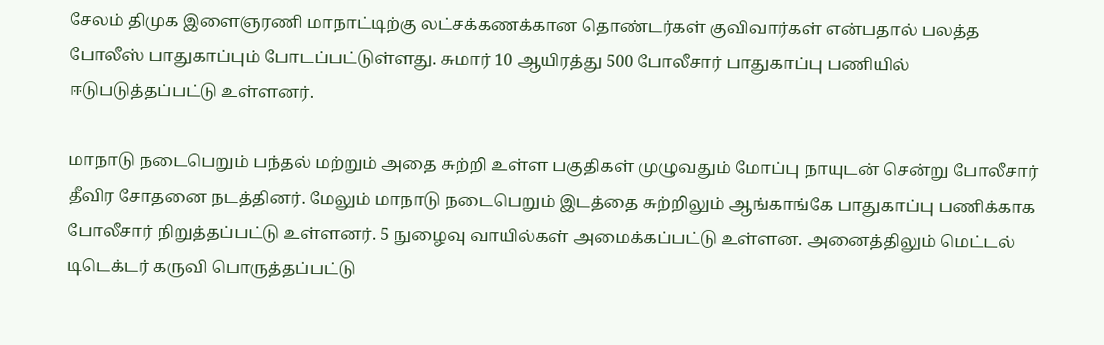சேலம் திமுக இளைஞரணி மாநாட்டிற்கு லட்சக்கணக்கான தொண்டர்கள் குவிவார்கள் என்பதால் பலத்த போலீஸ் பாதுகாப்பும் போடப்பட்டுள்ளது. சுமார் 10 ஆயிரத்து 500 போலீசார் பாதுகாப்பு பணியில் ஈடுபடுத்தப்பட்டு உள்ளனர்.

மாநாடு நடைபெறும் பந்தல் மற்றும் அதை சுற்றி உள்ள பகுதிகள் முழுவதும் மோப்பு நாயுடன் சென்று போலீசார் தீவிர சோதனை நடத்தினர். மேலும் மாநாடு நடைபெறும் இடத்தை சுற்றிலும் ஆங்காங்கே பாதுகாப்பு பணிக்காக போலீசார் நிறுத்தப்பட்டு உள்ளனர். 5 நுழைவு வாயில்கள் அமைக்கப்பட்டு உள்ளன. அனைத்திலும் மெட்டல் டிடெக்டர் கருவி பொருத்தப்பட்டு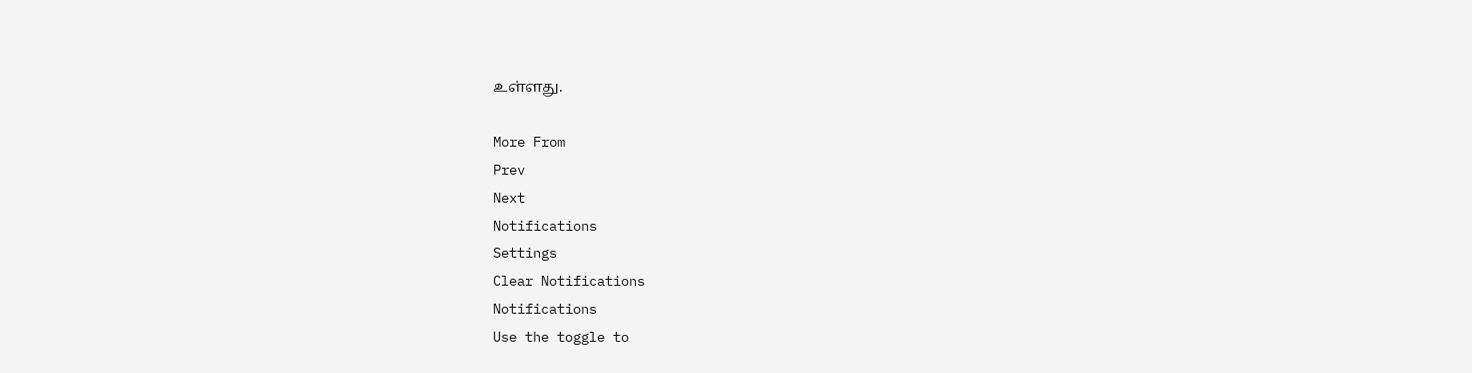உள்ளது.

More From
Prev
Next
Notifications
Settings
Clear Notifications
Notifications
Use the toggle to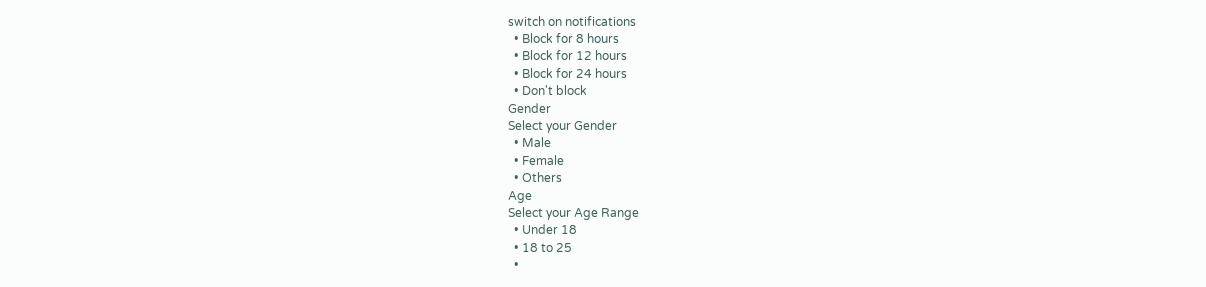switch on notifications
  • Block for 8 hours
  • Block for 12 hours
  • Block for 24 hours
  • Don't block
Gender
Select your Gender
  • Male
  • Female
  • Others
Age
Select your Age Range
  • Under 18
  • 18 to 25
  •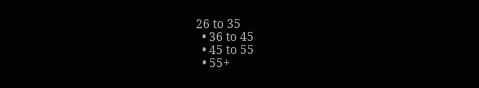26 to 35
  • 36 to 45
  • 45 to 55
  • 55+